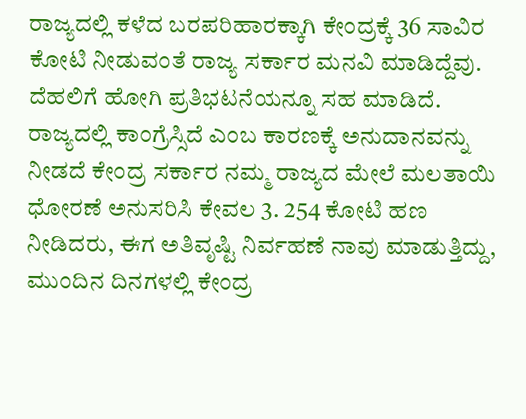ರಾಜ್ಯದಲ್ಲಿ ಕಳೆದ ಬರಪರಿಹಾರಕ್ಕಾಗಿ ಕೇಂದ್ರಕ್ಕೆ 36 ಸಾವಿರ ಕೋಟಿ ನೀಡುವಂತೆ ರಾಜ್ಯ ಸರ್ಕಾರ ಮನವಿ ಮಾಡಿದ್ದೆವು. ದೆಹಲಿಗೆ ಹೋಗಿ ಪ್ರತಿಭಟನೆಯನ್ನೂ ಸಹ ಮಾಡಿದೆ. ರಾಜ್ಯದಲ್ಲಿ ಕಾಂಗ್ರೆಸ್ಸಿದೆ ಎಂಬ ಕಾರಣಕ್ಕೆ ಅನುದಾನವನ್ನು ನೀಡದೆ ಕೇಂದ್ರ ಸರ್ಕಾರ ನಮ್ಮ ರಾಜ್ಯದ ಮೇಲೆ ಮಲತಾಯಿ ಧೋರಣೆ ಅನುಸರಿಸಿ ಕೇವಲ 3. 254 ಕೋಟಿ ಹಣ ನೀಡಿದರು, ಈಗ ಅತಿವೃಷ್ಟಿ ನಿರ್ವಹಣೆ ನಾವು ಮಾಡುತ್ತಿದ್ದು, ಮುಂದಿನ ದಿನಗಳಲ್ಲಿ ಕೇಂದ್ರ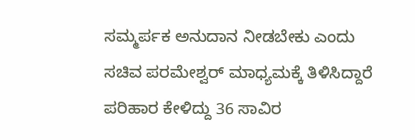ಸಮ್ಮರ್ಪಕ ಅನುದಾನ ನೀಡಬೇಕು ಎಂದು ಸಚಿವ ಪರಮೇಶ್ವರ್ ಮಾಧ್ಯಮಕ್ಕೆ ತಿಳಿಸಿದ್ದಾರೆ
ಪರಿಹಾರ ಕೇಳಿದ್ದು 36 ಸಾವಿರ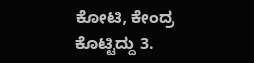ಕೋಟಿ, ಕೇಂದ್ರ ಕೊಟ್ಟಿದ್ದು 3.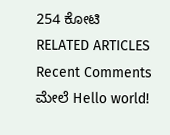254 ಕೋಟಿ
RELATED ARTICLES
Recent Comments
ಮೇಲೆ Hello world!